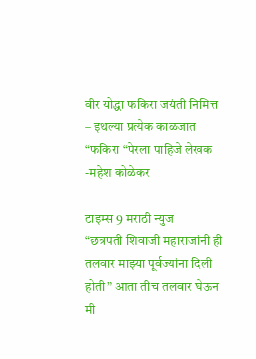वीर योद्धा फकिरा जयंती निमित्त – इथल्या प्रत्येक काळजात “फकिरा “पेरला पाहिजे लेखक -महेश कोळेकर

टाइम्स 9 मराठी न्युज
“छत्रपती शिवाजी महाराजांनी ही तलवार माझ्या पूर्वज्यांना दिली होती” आता तीच तलवार घेऊन मी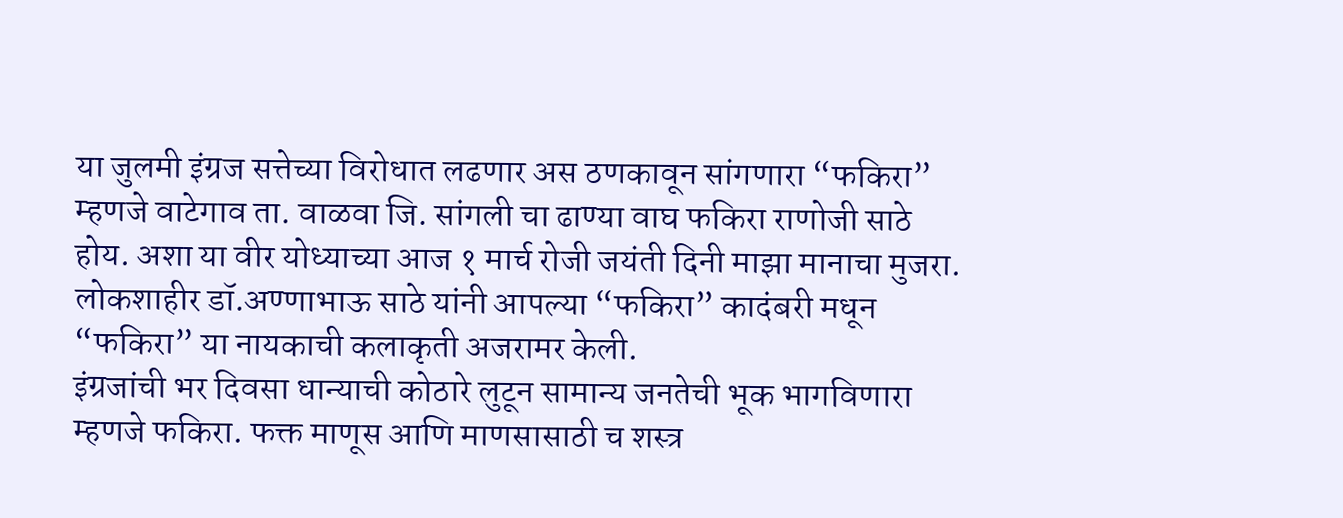या जुलमी इंग्रज सत्तेच्या विरोधात लढणार अस ठणकावून सांगणारा “फकिरा” म्हणजे वाटेगाव ता. वाळवा जि. सांगली चा ढाण्या वाघ फकिरा राणोजी साठे होय. अशा या वीर योध्याच्या आज १ मार्च रोजी जयंती दिनी माझा मानाचा मुजरा. लोकशाहीर डॉ.अण्णाभाऊ साठे यांनी आपल्या “फकिरा” कादंबरी मधून “फकिरा” या नायकाची कलाकृती अजरामर केली.
इंग्रजांची भर दिवसा धान्याची कोठारे लुटून सामान्य जनतेची भूक भागविणारा म्हणजे फकिरा. फक्त माणूस आणि माणसासाठी च शस्त्र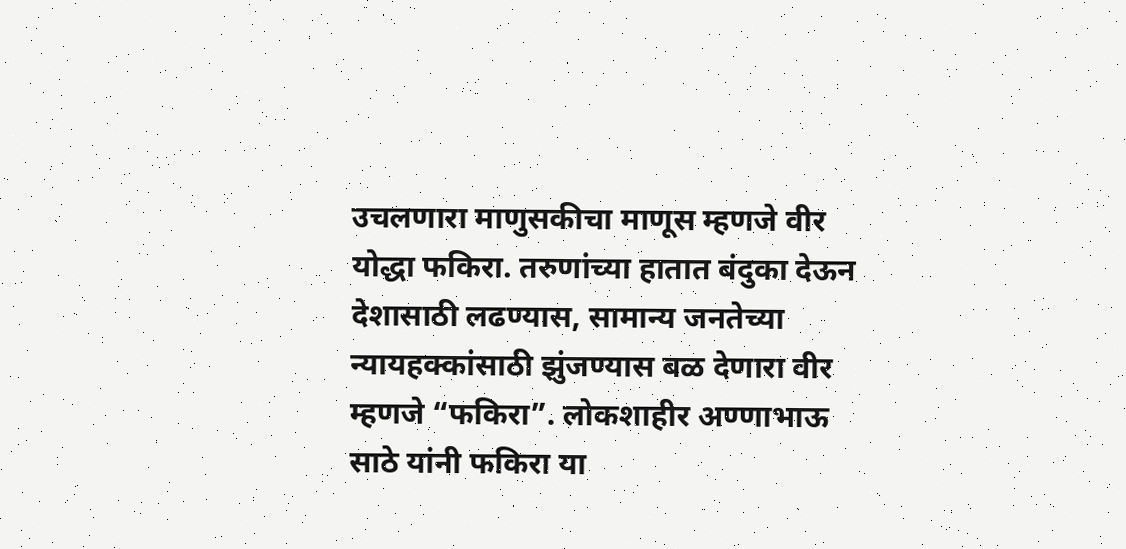उचलणारा माणुसकीचा माणूस म्हणजे वीर योद्धा फकिरा. तरुणांच्या हातात बंदुका देऊन देशासाठी लढण्यास, सामान्य जनतेच्या न्यायहक्कांसाठी झुंजण्यास बळ देणारा वीर म्हणजे “फकिरा”. लोकशाहीर अण्णाभाऊ साठे यांनी फकिरा या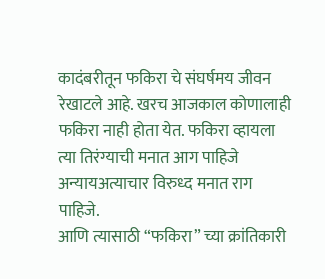कादंबरीतून फकिरा चे संघर्षमय जीवन रेखाटले आहे. खरच आजकाल कोणालाही फकिरा नाही होता येत. फकिरा व्हायला त्या तिरंग्याची मनात आग पाहिजे अन्यायअत्याचार विरुध्द मनात राग पाहिजे.
आणि त्यासाठी “फकिरा” च्या क्रांतिकारी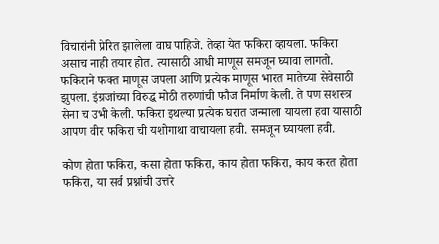विचारांनी प्रेरित झालेला वाघ पाहिजे. तेव्हा येत फकिरा व्हायला. फकिरा असाच नाही तयार होत. त्यासाठी आधी माणूस समजून घ्यावा लागतो. फकिराने फक्त माणूस जपला आणि प्रत्येक माणूस भारत मातेच्या सेवेसाठी झुपला. इंग्रजांच्या विरुद्ध मोठी तरुणांची फौज निर्माण केली. ते पण सशस्त्र सेना च उभी केली. फकिरा इथल्या प्रत्येक घरात जन्माला यायला हवा यासाठी आपण वीर फकिरा ची यशोगाथा वाचायला हवी. समजून घ्यायला हवी.

कोण होता फकिरा, कसा होता फकिरा, काय होता फकिरा, काय करत होता फकिरा, या सर्व प्रश्नांची उत्तरे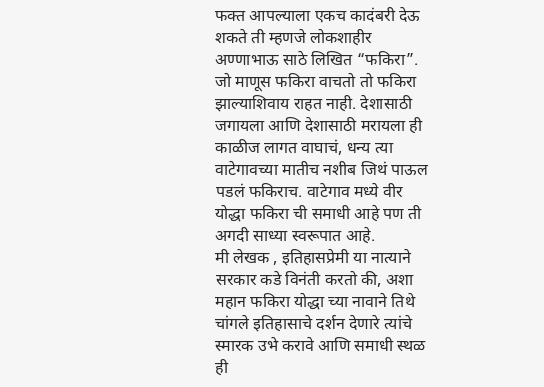फक्त आपल्याला एकच कादंबरी देऊ शकते ती म्हणजे लोकशाहीर अण्णाभाऊ साठे लिखित “फकिरा”. जो माणूस फकिरा वाचतो तो फकिरा झाल्याशिवाय राहत नाही. देशासाठी जगायला आणि देशासाठी मरायला ही काळीज लागत वाघाचं, धन्य त्या वाटेगावच्या मातीच नशीब जिथं पाऊल पडलं फकिराच. वाटेगाव मध्ये वीर योद्धा फकिरा ची समाधी आहे पण ती अगदी साध्या स्वरूपात आहे.
मी लेखक , इतिहासप्रेमी या नात्याने सरकार कडे विनंती करतो की, अशा महान फकिरा योद्धा च्या नावाने तिथे चांगले इतिहासाचे दर्शन देणारे त्यांचे स्मारक उभे करावे आणि समाधी स्थळ ही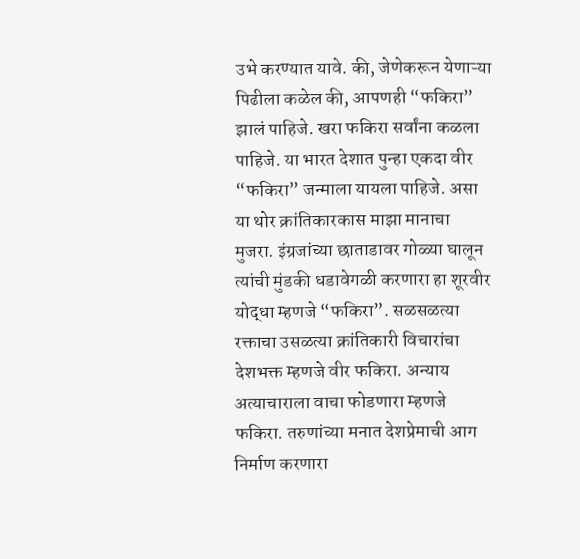उभे करण्यात यावे. की, जेणेकरून येणाऱ्या पिढीला कळेल की, आपणही “फकिरा” झालं पाहिजे. खरा फकिरा सर्वांना कळला पाहिजे. या भारत देशात पुन्हा एकदा वीर “फकिरा” जन्माला यायला पाहिजे. असा या थोर क्रांतिकारकास माझा मानाचा मुजरा. इंग्रजांच्या छाताडावर गोळ्या घालून त्यांची मुंडकी धडावेगळी करणारा हा शूरवीर योद्धा म्हणजे “फकिरा”. सळसळत्या रक्ताचा उसळत्या क्रांतिकारी विचारांचा देशभक्त म्हणजे वीर फकिरा. अन्याय अत्याचाराला वाचा फोडणारा म्हणजे फकिरा. तरुणांच्या मनात देशप्रेमाची आग निर्माण करणारा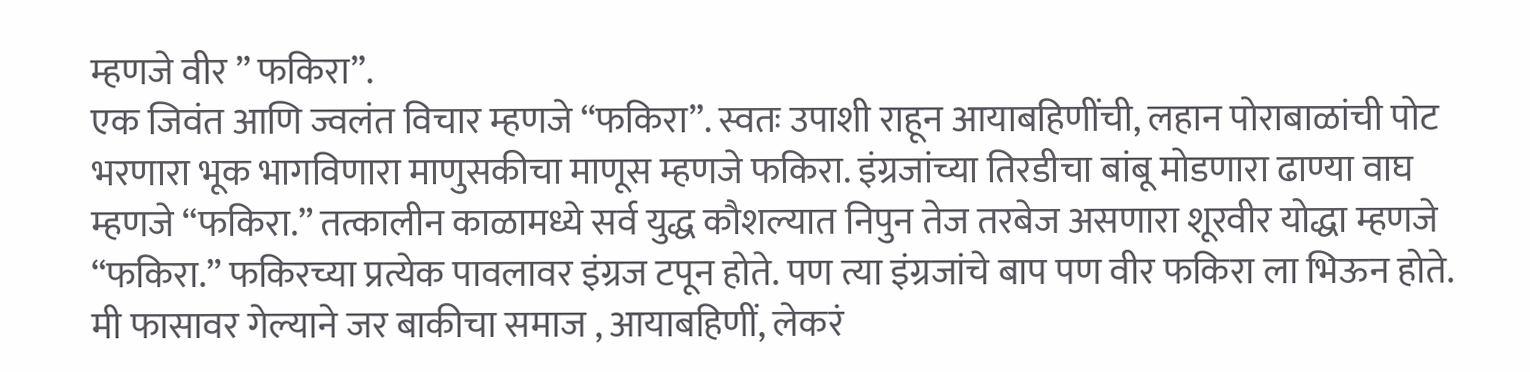म्हणजे वीर ” फकिरा”.
एक जिवंत आणि ज्वलंत विचार म्हणजे “फकिरा”. स्वतः उपाशी राहून आयाबहिणींची, लहान पोराबाळांची पोट भरणारा भूक भागविणारा माणुसकीचा माणूस म्हणजे फकिरा. इंग्रजांच्या तिरडीचा बांबू मोडणारा ढाण्या वाघ म्हणजे “फकिरा.” तत्कालीन काळामध्ये सर्व युद्ध कौशल्यात निपुन तेज तरबेज असणारा शूरवीर योद्धा म्हणजे “फकिरा.” फकिरच्या प्रत्येक पावलावर इंग्रज टपून होते. पण त्या इंग्रजांचे बाप पण वीर फकिरा ला भिऊन होते. मी फासावर गेल्याने जर बाकीचा समाज , आयाबहिणीं, लेकरं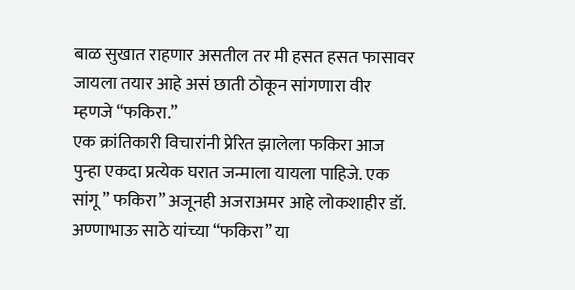बाळ सुखात राहणार असतील तर मी हसत हसत फासावर जायला तयार आहे असं छाती ठोकून सांगणारा वीर म्हणजे “फकिरा.”
एक क्रांतिकारी विचारांनी प्रेरित झालेला फकिरा आज पुन्हा एकदा प्रत्येक घरात जन्माला यायला पाहिजे. एक सांगू ” फकिरा” अजूनही अजराअमर आहे लोकशाहीर डॉ. अण्णाभाऊ साठे यांच्या “फकिरा” या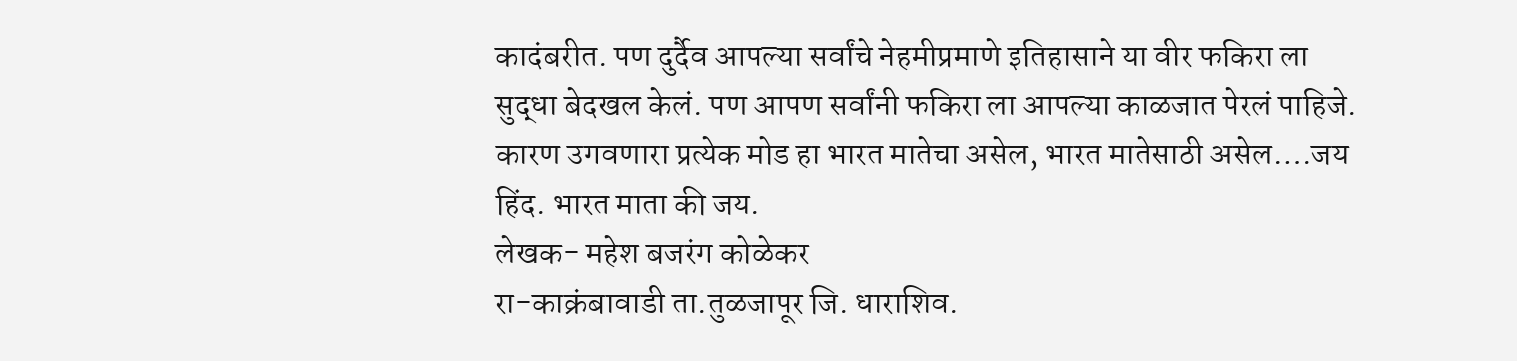कादंबरीत. पण दुर्दैव आपल्या सर्वांचे नेहमीप्रमाणे इतिहासाने या वीर फकिरा ला सुद्धा बेदखल केलं. पण आपण सर्वांनी फकिरा ला आपल्या काळजात पेरलं पाहिजे. कारण उगवणारा प्रत्येक मोड हा भारत मातेचा असेल, भारत मातेसाठी असेल….जय हिंद. भारत माता की जय.
लेखक- महेश बजरंग कोळेकर
रा-काक्रंबावाडी ता.तुळजापूर जि. धाराशिव.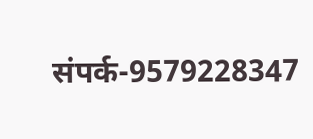संपर्क-9579228347